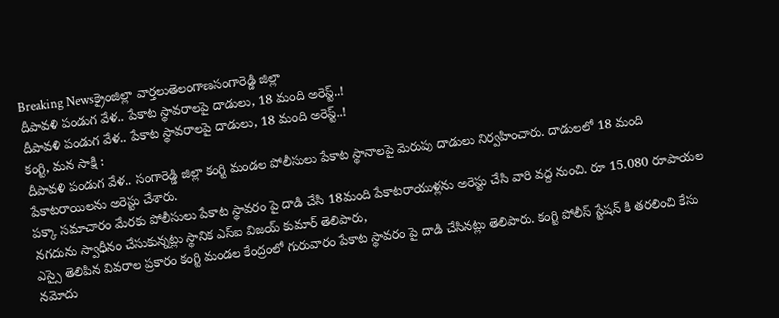Breaking Newsక్రైంజిల్లా వార్తలుతెలంగాణసంగారెడ్డి జిల్లా
దీపావళి పండుగ వేళ.. పేకాట స్థావరాలపై దాడులు, 18 మంది అరెస్ట్..!
దీపావళి పండుగ వేళ.. పేకాట స్థావరాలపై దాడులు, 18 మంది అరెస్ట్..!
కంగ్టి, మన సాక్షి :
దీపావళి పండుగ వేళ.. సంగారెడ్డి జిల్లా కంగ్టి మండల పోలీసులు పేకాట స్థానాలపై మెరుపు దాడులు నిర్వహించారు. దాడులలో 18 మంది పేకాటరాయిలను అరెస్టు చేశారు.
పక్కా సమాచారం మేరకు పోలీసులు పేకాట స్థావరం పై దాడి చేసి 18మంది పేకాటరాయుళ్లను అరెస్టు చేసి వారి వద్ద నుంచి. రూ 15.080 రూపాయల నగదును స్వాధీనం చేసుకున్నట్లు స్థానిక ఎస్ఐ విజయ్ కుమార్ తెలిపారు,
ఎస్సై తెలిపిన వివరాల ప్రకారం కంగ్టి మండల కేంద్రంలో గురువారం పేకాట స్థావరం పై దాడి చేసినట్లు తెలిపారు. కంగ్టి పోలీస్ స్టేషన్ కి తరలించి కేసు నమోదు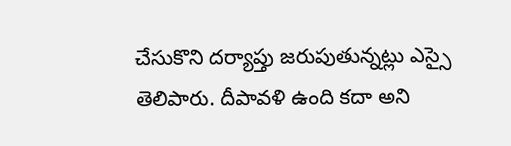చేసుకొని దర్యాప్తు జరుపుతున్నట్లు ఎస్సై తెలిపారు. దీపావళి ఉంది కదా అని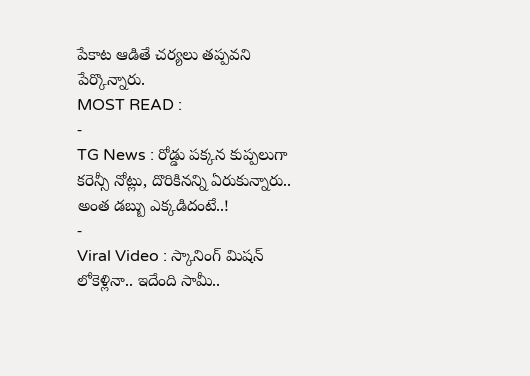పేకాట ఆడితే చర్యలు తప్పవని పేర్కొన్నారు.
MOST READ :
-
TG News : రోడ్డు పక్కన కుప్పలుగా కరెన్సీ నోట్లు, దొరికినన్ని ఏరుకున్నారు.. అంత డబ్బు ఎక్కడిదంటే..!
-
Viral Video : స్కానింగ్ మిషన్ లోకెళ్లినా.. ఇదేంది సామీ..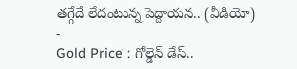తగ్గేదే లేదంటున్న పెద్దాయన.. (వీడియో)
-
Gold Price : గోల్డెన్ డేస్..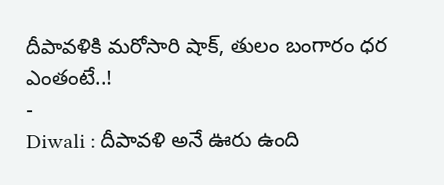దీపావళికి మరోసారి షాక్, తులం బంగారం ధర ఎంతంటే..!
-
Diwali : దీపావళి అనే ఊరు ఉంది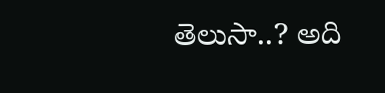తెలుసా..? అది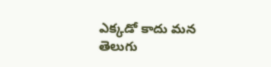ఎక్కడో కాదు మన తెలుగు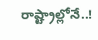రాష్ట్రాల్లోనే..!